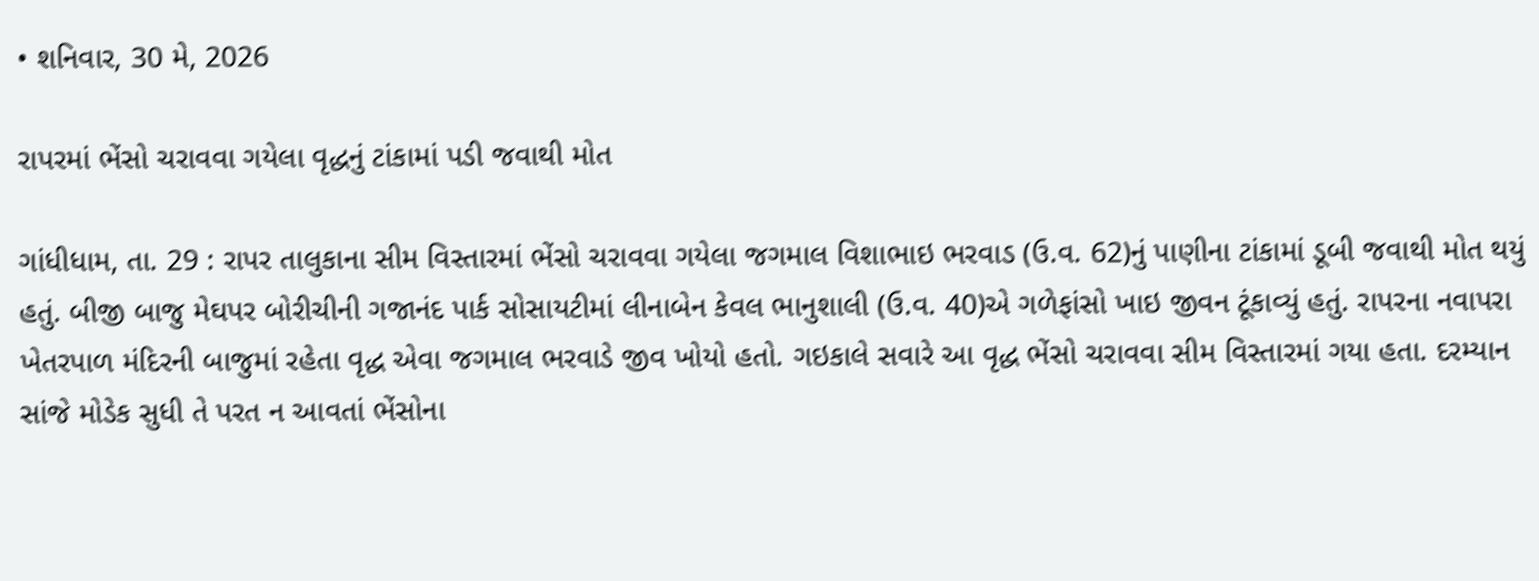• શનિવાર, 30 મે, 2026

રાપરમાં ભેંસો ચરાવવા ગયેલા વૃદ્ધનું ટાંકામાં પડી જવાથી મોત

ગાંધીધામ, તા. 29 : રાપર તાલુકાના સીમ વિસ્તારમાં ભેંસો ચરાવવા ગયેલા જગમાલ વિશાભાઇ ભરવાડ (ઉ.વ. 62)નું પાણીના ટાંકામાં ડૂબી જવાથી મોત થયું હતું. બીજી બાજુ મેઘપર બોરીચીની ગજાનંદ પાર્ક સોસાયટીમાં લીનાબેન કેવલ ભાનુશાલી (ઉ.વ. 40)એ ગળેફાંસો ખાઇ જીવન ટૂંકાવ્યું હતું. રાપરના નવાપરા ખેતરપાળ મંદિરની બાજુમાં રહેતા વૃદ્ધ એવા જગમાલ ભરવાડે જીવ ખોયો હતો. ગઇકાલે સવારે આ વૃદ્ધ ભેંસો ચરાવવા સીમ વિસ્તારમાં ગયા હતા. દરમ્યાન સાંજે મોડેક સુધી તે પરત ન આવતાં ભેંસોના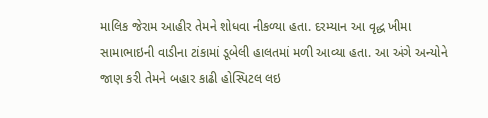માલિક જેરામ આહીર તેમને શોધવા નીકળ્યા હતા. દરમ્યાન આ વૃદ્ધ ખીમા સામાભાઇની વાડીના ટાંકામાં ડૂબેલી હાલતમાં મળી આવ્યા હતા. આ અંગે અન્યોને જાણ કરી તેમને બહાર કાઢી હોસ્પિટલ લઇ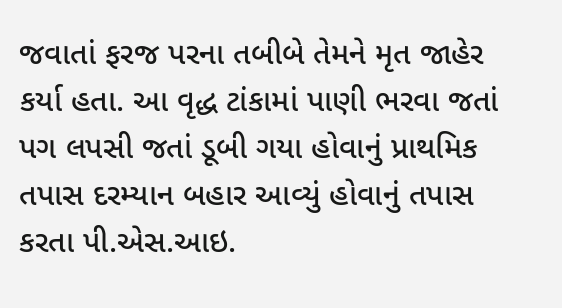જવાતાં ફરજ પરના તબીબે તેમને મૃત જાહેર કર્યા હતા. આ વૃદ્ધ ટાંકામાં પાણી ભરવા જતાં પગ લપસી જતાં ડૂબી ગયા હોવાનું પ્રાથમિક તપાસ દરમ્યાન બહાર આવ્યું હોવાનું તપાસ કરતા પી.એસ.આઇ.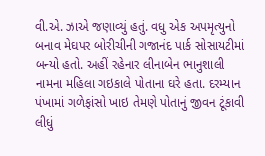વી.એ. ઝાએ જણાવ્યું હતું. વધુ એક અપમૃત્યુનો બનાવ મેઘપર બોરીચીની ગજાનંદ પાર્ક સોસાયટીમાં બન્યો હતો. અહીં રહેનાર લીનાબેન ભાનુશાલી નામના મહિલા ગઇકાલે પોતાના ઘરે હતા. દરમ્યાન પંખામાં ગળેફાંસો ખાઇ તેમણે પોતાનું જીવન ટૂંકાવી લીધું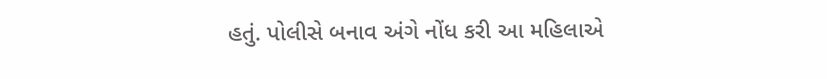હતું. પોલીસે બનાવ અંગે નોંધ કરી આ મહિલાએ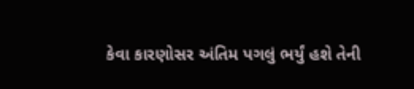કેવા કારણોસર અંતિમ પગલું ભર્યું હશે તેની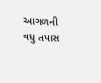આગળની વધુ તપાસ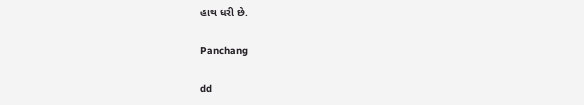હાથ ધરી છે.

Panchang

dd